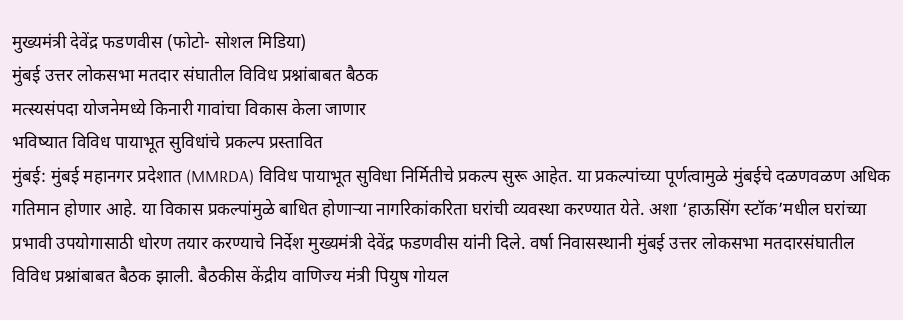मुख्यमंत्री देवेंद्र फडणवीस (फोटो- सोशल मिडिया)
मुंबई उत्तर लोकसभा मतदार संघातील विविध प्रश्नांबाबत बैठक
मत्स्यसंपदा योजनेमध्ये किनारी गावांचा विकास केला जाणार
भविष्यात विविध पायाभूत सुविधांचे प्रकल्प प्रस्तावित
मुंबई: मुंबई महानगर प्रदेशात (MMRDA) विविध पायाभूत सुविधा निर्मितीचे प्रकल्प सुरू आहेत. या प्रकल्पांच्या पूर्णत्वामुळे मुंबईचे दळणवळण अधिक गतिमान होणार आहे. या विकास प्रकल्पांमुळे बाधित होणाऱ्या नागरिकांकरिता घरांची व्यवस्था करण्यात येते. अशा ‘हाऊसिंग स्टॉक’मधील घरांच्या प्रभावी उपयोगासाठी धोरण तयार करण्याचे निर्देश मुख्यमंत्री देवेंद्र फडणवीस यांनी दिले. वर्षा निवासस्थानी मुंबई उत्तर लोकसभा मतदारसंघातील विविध प्रश्नांबाबत बैठक झाली. बैठकीस केंद्रीय वाणिज्य मंत्री पियुष गोयल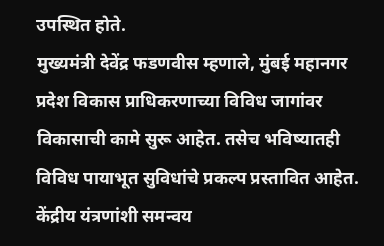उपस्थित होते.
मुख्यमंत्री देवेंद्र फडणवीस म्हणाले, मुंबई महानगर प्रदेश विकास प्राधिकरणाच्या विविध जागांवर विकासाची कामे सुरू आहेत. तसेच भविष्यातही विविध पायाभूत सुविधांचे प्रकल्प प्रस्तावित आहेत. केंद्रीय यंत्रणांशी समन्वय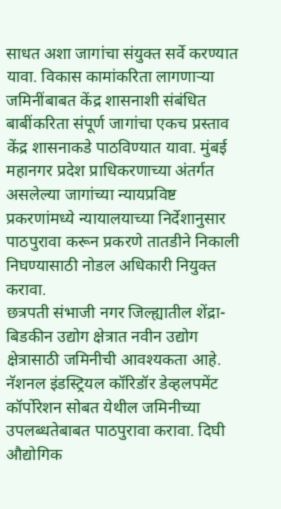साधत अशा जागांचा संयुक्त सर्वे करण्यात यावा. विकास कामांकरिता लागणाऱ्या जमिनींबाबत केंद्र शासनाशी संबंधित बाबींकरिता संपूर्ण जागांचा एकच प्रस्ताव केंद्र शासनाकडे पाठविण्यात यावा. मुंबई महानगर प्रदेश प्राधिकरणाच्या अंतर्गत असलेल्या जागांच्या न्यायप्रविष्ट प्रकरणांमध्ये न्यायालयाच्या निर्देशानुसार पाठपुरावा करून प्रकरणे तातडीने निकाली निघण्यासाठी नोडल अधिकारी नियुक्त करावा.
छत्रपती संभाजी नगर जिल्ह्यातील शेंद्रा- बिडकीन उद्योग क्षेत्रात नवीन उद्योग क्षेत्रासाठी जमिनीची आवश्यकता आहे. नॅशनल इंडस्ट्रियल कॉरिडॉर डेव्हलपमेंट कॉर्पोरेशन सोबत येथील जमिनीच्या उपलब्धतेबाबत पाठपुरावा करावा. दिघी औद्योगिक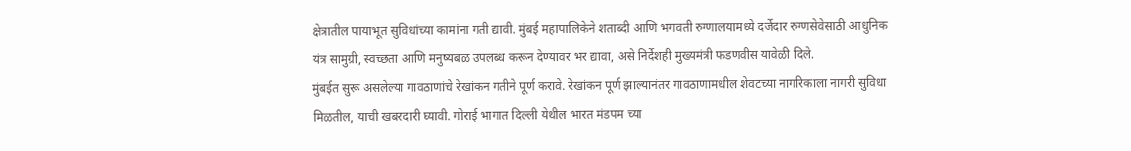क्षेत्रातील पायाभूत सुविधांच्या कामांना गती द्यावी. मुंबई महापालिकेने शताब्दी आणि भगवती रुग्णालयामध्ये दर्जेदार रुग्णसेवेसाठी आधुनिक यंत्र सामुग्री, स्वच्छता आणि मनुष्यबळ उपलब्ध करून देण्यावर भर द्यावा, असे निर्देशही मुख्यमंत्री फडणवीस यावेळी दिले.
मुंबईत सुरू असलेल्या गावठाणांचे रेखांकन गतीने पूर्ण करावे. रेखांकन पूर्ण झाल्यानंतर गावठाणामधील शेवटच्या नागरिकाला नागरी सुविधा मिळतील, याची खबरदारी घ्यावी. गोराई भागात दिल्ली येथील भारत मंडपम च्या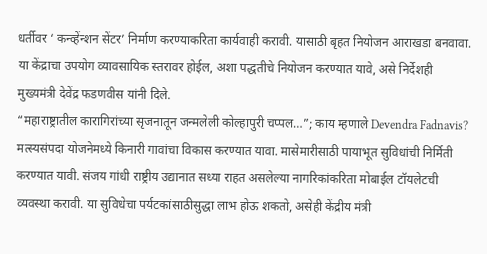धर्तीवर ‘ कन्व्हेंन्शन सेंटर’ निर्माण करण्याकरिता कार्यवाही करावी. यासाठी बृहत नियोजन आराखडा बनवावा. या केंद्राचा उपयोग व्यावसायिक स्तरावर होईल, अशा पद्धतीचे नियोजन करण्यात यावे, असे निर्देशही मुख्यमंत्री देवेंद्र फडणवीस यांनी दिले.
“महाराष्ट्रातील कारागिरांच्या सृजनातून जन्मलेली कोल्हापुरी चप्पल…”; काय म्हणाले Devendra Fadnavis?
मत्स्यसंपदा योजनेमध्ये किनारी गावांचा विकास करण्यात यावा. मासेमारीसाठी पायाभूत सुविधांची निर्मिती करण्यात यावी. संजय गांधी राष्ट्रीय उद्यानात सध्या राहत असलेल्या नागरिकांकरिता मोबाईल टॉयलेटची व्यवस्था करावी. या सुविधेचा पर्यटकांसाठीसुद्धा लाभ होऊ शकतो, असेही केंद्रीय मंत्री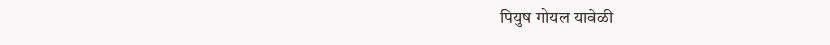पियुष गोयल यावेळी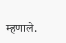म्हणाले.